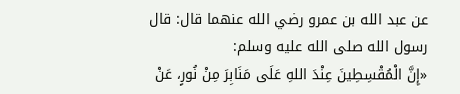عن عبد الله بن عمرو رضي الله عنهما قال: قال رسول الله صلى الله عليه وسلم:
«إِنَّ الْمُقْسِطِينَ عِنْدَ اللهِ عَلَى مَنَابِرَ مِنْ نُورٍ، عَنْ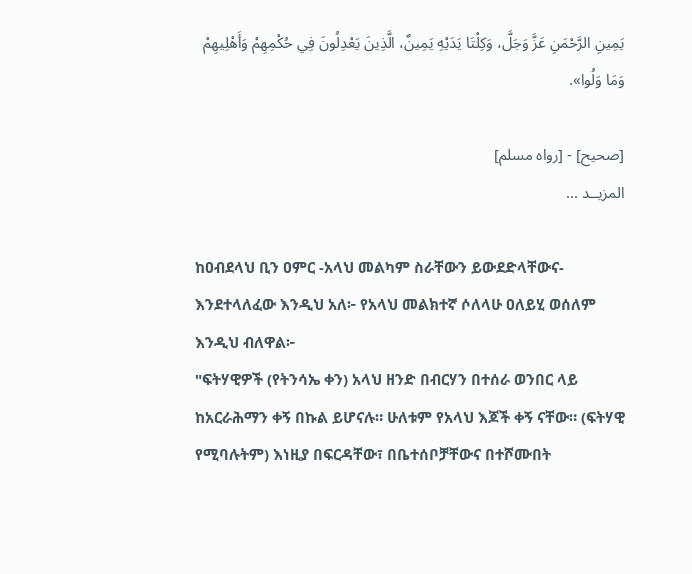يَمِينِ الرَّحْمَنِ عَزَّ وَجَلَّ، وَكِلْتَا يَدَيْهِ يَمِينٌ، الَّذِينَ يَعْدِلُونَ فِي حُكْمِهِمْ وَأَهْلِيهِمْ وَمَا وَلُوا».

[صحيح] - [رواه مسلم]
المزيــد ...

ከዐብደላህ ቢን ዐምር -አላህ መልካም ስራቸውን ይውደድላቸውና- እንደተላለፈው እንዲህ አለ፦ የአላህ መልክተኛ ሶለላሁ ዐለይሂ ወሰለም እንዲህ ብለዋል፦
"ፍትሃዊዎች (የትንሳኤ ቀን) አላህ ዘንድ በብርሃን በተሰራ ወንበር ላይ ከአርራሕማን ቀኝ በኩል ይሆናሉ። ሁለቱም የአላህ እጆች ቀኝ ናቸው። (ፍትሃዊ የሚባሉትም) እነዚያ በፍርዳቸው፣ በቤተሰቦቻቸውና በተሾሙበት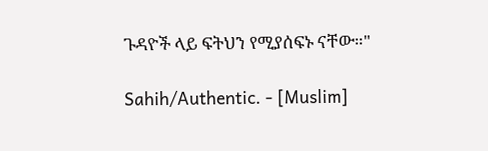ጉዳዮች ላይ ፍትህን የሚያሰፍኑ ናቸው።"

Sahih/Authentic. - [Muslim]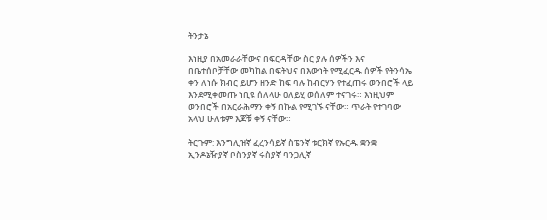ትንታኔ

እነዚያ በአመራራቸውና በፍርዳቸው ስር ያሉ ሰዎችን እና በቤተሰቦቻቸው መካከል በፍትህና በእውነት የሚፈርዱ ሰዎች የትንሳኤ ቀን ለነሱ ክብር ይሆን ዘንድ ከፍ ባሉ ከብርሃን የተፈጠሩ ወንበሮች ላይ እንደሚቀመጡ ነቢዩ ሰለላሁ ዐለይሂ ወሰለም ተናገሩ። እነዚህም ወንበሮች በአርራሕማን ቀኝ በኩል የሚገኙ ናቸው። ጥራት የተገባው አላህ ሁለቱም እጆቹ ቀኝ ናቸው።

ትርጉም: እንግሊዝኛ ፈረንሳይኛ ስፔንኛ ቱርክኛ የኡርዱ ቋንቋ ኢንዶኔዥያኛ ቦስንያኛ ሩስያኛ ባንጋሊኛ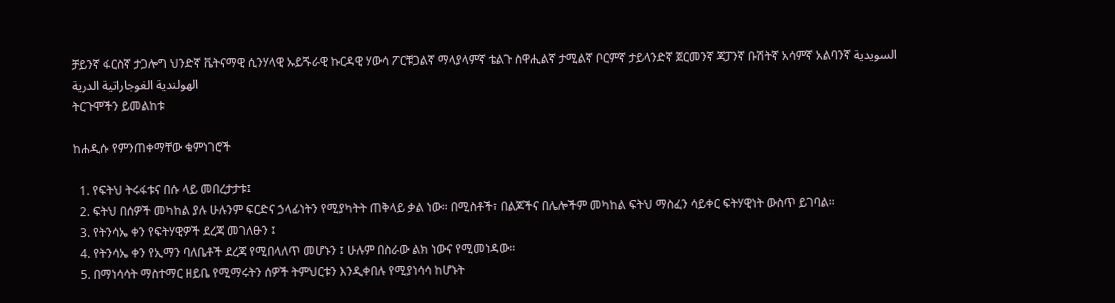ቻይንኛ ፋርስኛ ታጋሎግ ህንድኛ ቬትናማዊ ሲንሃላዊ ኡይጙራዊ ኩርዳዊ ሃውሳ ፖርቹጋልኛ ማላያላምኛ ቴልጉ ስዋሒልኛ ታሚልኛ ቦርምኛ ታይላንድኛ ጀርመንኛ ጃፓንኛ ቡሽትኛ አሳምኛ አልባንኛ السويدية الهولندية الغوجاراتية الدرية
ትርጉሞችን ይመልከቱ

ከሐዲሱ የምንጠቀማቸው ቁምነገሮች

  1. የፍትህ ትሩፋቱና በሱ ላይ መበረታታቱ፤
  2. ፍትህ በሰዎች መካከል ያሉ ሁሉንም ፍርድና ኃላፊነትን የሚያካትት ጠቅላይ ቃል ነው። በሚስቶች፣ በልጆችና በሌሎችም መካከል ፍትህ ማስፈን ሳይቀር ፍትሃዊነት ውስጥ ይገባል።
  3. የትንሳኤ ቀን የፍትሃዊዎች ደረጃ መገለፁን ፤
  4. የትንሳኤ ቀን የኢማን ባለቤቶች ደረጃ የሚበላለጥ መሆኑን ፤ ሁሉም በስራው ልክ ነውና የሚመነዳው።
  5. በማነሳሳት ማስተማር ዘይቤ የሚማሩትን ሰዎች ትምህርቱን እንዲቀበሉ የሚያነሳሳ ከሆኑት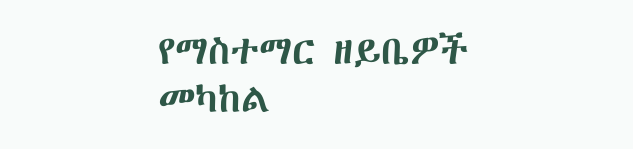የማስተማር ዘይቤዎች መካከል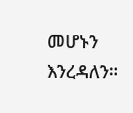መሆኑን እንረዳለን።